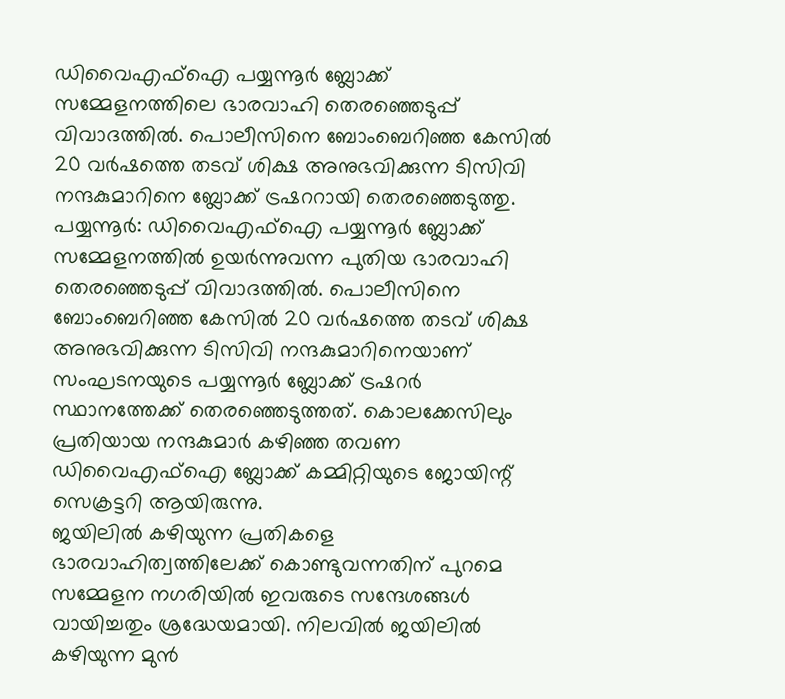ഡിവൈഎഫ്ഐ പയ്യന്നൂർ ബ്ലോക്ക് സമ്മേളനത്തിലെ ഭാരവാഹി തെരഞ്ഞെടുപ്പ് വിവാദത്തിൽ. പൊലീസിനെ ബോംബെറിഞ്ഞ കേസിൽ 20 വർഷത്തെ തടവ് ശിക്ഷ അനുഭവിക്കുന്ന ടിസിവി നന്ദകുമാറിനെ ബ്ലോക്ക് ട്രഷററായി തെരഞ്ഞെടുത്തു.
പയ്യന്നൂർ: ഡിവൈഎഫ്ഐ പയ്യന്നൂർ ബ്ലോക്ക് സമ്മേളനത്തിൽ ഉയർന്നുവന്ന പുതിയ ഭാരവാഹി തെരഞ്ഞെടുപ്പ് വിവാദത്തിൽ. പൊലീസിനെ ബോംബെറിഞ്ഞ കേസിൽ 20 വർഷത്തെ തടവ് ശിക്ഷ അനുഭവിക്കുന്ന ടിസിവി നന്ദകുമാറിനെയാണ് സംഘടനയുടെ പയ്യന്നൂർ ബ്ലോക്ക് ട്രഷറർ സ്ഥാനത്തേക്ക് തെരഞ്ഞെടുത്തത്. കൊലക്കേസിലും പ്രതിയായ നന്ദകുമാർ കഴിഞ്ഞ തവണ ഡിവൈഎഫ്ഐ ബ്ലോക്ക് കമ്മിറ്റിയുടെ ജോയിന്റ് സെക്രട്ടറി ആയിരുന്നു.
ജയിലിൽ കഴിയുന്ന പ്രതികളെ ഭാരവാഹിത്വത്തിലേക്ക് കൊണ്ടുവന്നതിന് പുറമെ സമ്മേളന നഗരിയിൽ ഇവരുടെ സന്ദേശങ്ങൾ വായിച്ചതും ശ്രദ്ധേയമായി. നിലവിൽ ജയിലിൽ കഴിയുന്ന മുൻ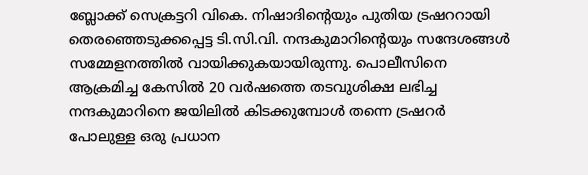ബ്ലോക്ക് സെക്രട്ടറി വികെ. നിഷാദിന്റെയും പുതിയ ട്രഷററായി തെരഞ്ഞെടുക്കപ്പെട്ട ടി.സി.വി. നന്ദകുമാറിന്റെയും സന്ദേശങ്ങൾ സമ്മേളനത്തിൽ വായിക്കുകയായിരുന്നു. പൊലീസിനെ ആക്രമിച്ച കേസിൽ 20 വർഷത്തെ തടവുശിക്ഷ ലഭിച്ച നന്ദകുമാറിനെ ജയിലിൽ കിടക്കുമ്പോൾ തന്നെ ട്രഷറർ പോലുള്ള ഒരു പ്രധാന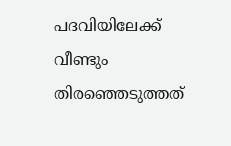പദവിയിലേക്ക് വീണ്ടും തിരഞ്ഞെടുത്തത്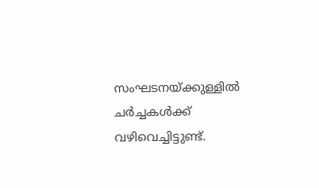സംഘടനയ്ക്കുള്ളിൽ ചർച്ചകൾക്ക് വഴിവെച്ചിട്ടുണ്ട്.